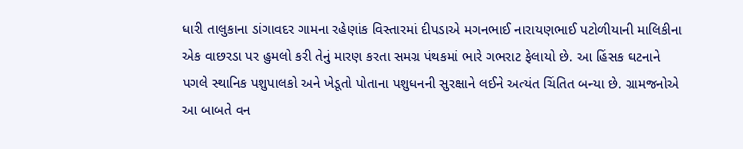ધારી તાલુકાના ડાંગાવદર ગામના રહેણાંક વિસ્તારમાં દીપડાએ મગનભાઈ નારાયણભાઈ પટોળીયાની માલિકીના એક વાછરડા પર હુમલો કરી તેનું મારણ કરતા સમગ્ર પંથકમાં ભારે ગભરાટ ફેલાયો છે. આ હિંસક ઘટનાને પગલે સ્થાનિક પશુપાલકો અને ખેડૂતો પોતાના પશુધનની સુરક્ષાને લઈને અત્યંત ચિંતિત બન્યા છે. ગ્રામજનોએ આ બાબતે વન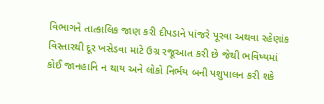વિભાગને તાત્કાલિક જાણ કરી દીપડાને પાંજરે પૂરવા અથવા રહેણાંક વિસ્તારથી દૂર ખસેડવા માટે ઉગ્ર રજૂઆત કરી છે જેથી ભવિષ્યમાં કોઈ જાનહાનિ ન થાય અને લોકો નિર્ભય બની પશુપાલન કરી શકે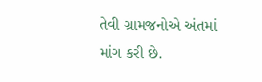તેવી ગ્રામજનોએ અંતમાં માંગ કરી છે.